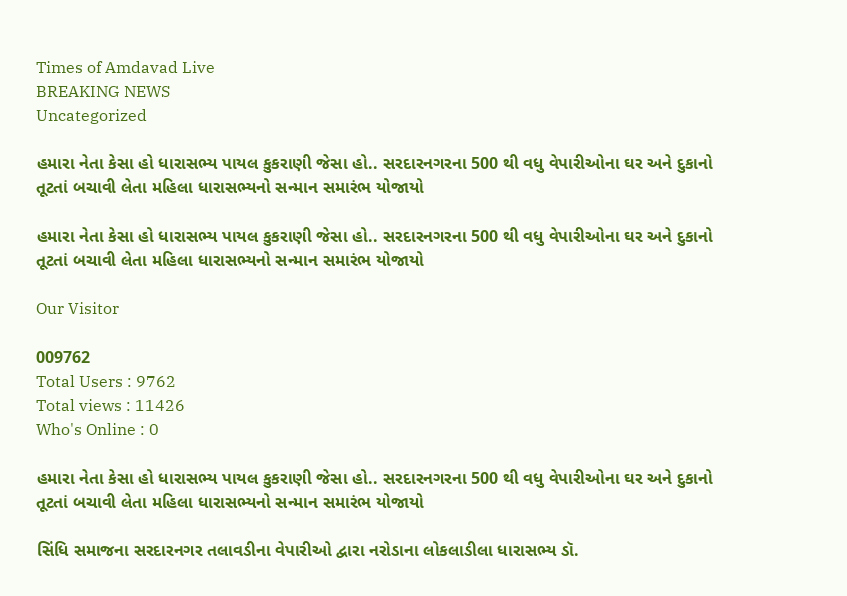Times of Amdavad Live
BREAKING NEWS
Uncategorized

હમારા નેતા કેસા હો ધારાસભ્ય પાયલ કુકરાણી જેસા હો.. સરદારનગરના 500 થી વધુ વેપારીઓના ઘર અને દુકાનો તૂટતાં બચાવી લેતા મહિલા ધારાસભ્યનો સન્માન સમારંભ યોજાયો

હમારા નેતા કેસા હો ધારાસભ્ય પાયલ કુકરાણી જેસા હો.. સરદારનગરના 500 થી વધુ વેપારીઓના ઘર અને દુકાનો તૂટતાં બચાવી લેતા મહિલા ધારાસભ્યનો સન્માન સમારંભ યોજાયો

Our Visitor

009762
Total Users : 9762
Total views : 11426
Who's Online : 0

હમારા નેતા કેસા હો ધારાસભ્ય પાયલ કુકરાણી જેસા હો.. સરદારનગરના 500 થી વધુ વેપારીઓના ઘર અને દુકાનો તૂટતાં બચાવી લેતા મહિલા ધારાસભ્યનો સન્માન સમારંભ યોજાયો

સિંધિ સમાજના સરદારનગર તલાવડીના વેપારીઓ દ્વારા નરોડાના લોકલાડીલા ધારાસભ્ય ડૉ.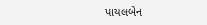પાયલબેન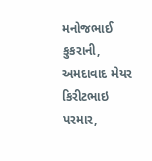મનોજભાઈ કુકરાની, અમદાવાદ મેયર કિરીટભાઇ પરમાર,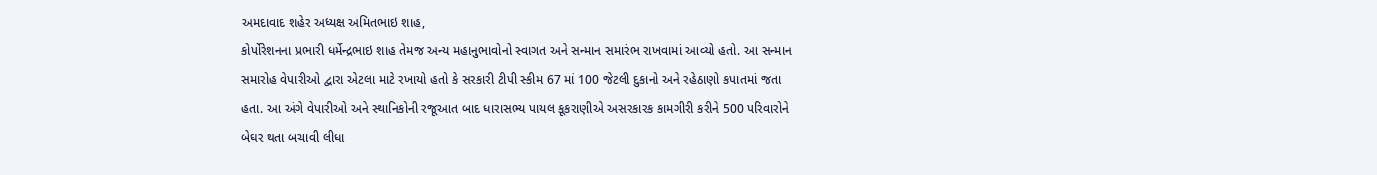અમદાવાદ શહેર અધ્યક્ષ અમિતભાઇ શાહ,
કોર્પોરેશનના પ્રભારી ધર્મેન્દ્રભાઇ શાહ તેમજ અન્ય મહાનુભાવોનો સ્વાગત અને સન્‍માન સમારંભ રાખવામાં આવ્યો હતો. આ સન્માન સમારોહ વેપારીઓ દ્વારા એટલા માટે રખાયો હતો કે સરકારી ટીપી સ્કીમ 67 માં 100 જેટલી દુકાનો અને રહેઠાણો કપાતમાં જતા હતા. આ અંગે વેપારીઓ અને સ્થાનિકોની રજૂઆત બાદ ધારાસભ્ય પાયલ કૂકરાણીએ અસરકારક કામગીરી કરીને 500 પરિવારોને બેઘર થતા બચાવી લીધા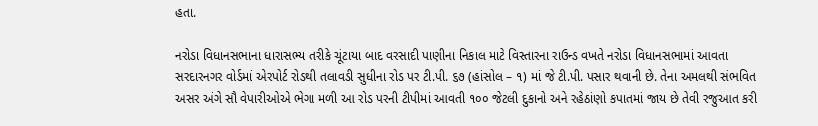હતા.

નરોડા વિધાનસભાના ધારાસભ્ય તરીકે ચૂંટાયા બાદ વરસાદી પાણીના નિકાલ માટે વિસ્તારના રાઉન્ડ વખતે નરોડા વિધાનસભામાં આવતા સરદારનગર વોર્ડમાં એરપોર્ટ રોડથી તલાવડી સુધીના રોડ પર ટી.પી. ૬૭ (હાંસોલ – ૧) માં જે ટી.પી. પસાર થવાની છે. તેના અમલથી સંભવિત અસર અંગે સૌ વેપારીઓએ ભેગા મળી આ રોડ પરની ટીપીમાં આવતી ૧૦૦ જેટલી દુકાનો અને રહેઠાંણો કપાતમાં જાય છે તેવી રજુઆત કરી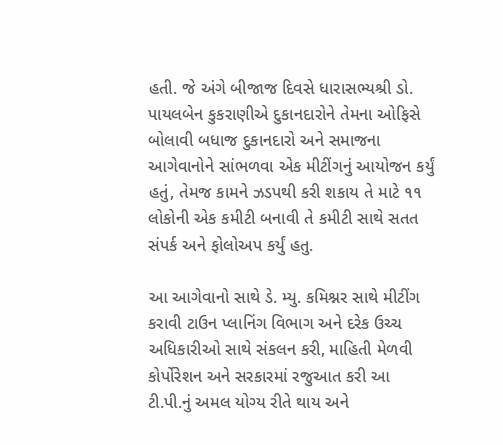હતી. જે અંગે બીજાજ દિવસે ધારાસભ્યશ્રી ડો. પાયલબેન કુકરાણીએ દુકાનદારોને તેમના ઓફિસે બોલાવી બધાજ દુકાનદારો અને સમાજના આગેવાનોને સાંભળવા એક મીટીંગનું આયોજન કર્યું હતું, તેમજ કામને ઝડપથી કરી શકાય તે માટે ૧૧ લોકોની એક કમીટી બનાવી તે કમીટી સાથે સતત સંપર્ક અને ફોલોઅપ કર્યું હતુ.

આ આગેવાનો સાથે ડે. મ્યુ. કમિશ્નર સાથે મીટીંગ કરાવી ટાઉન પ્લાનિંગ વિભાગ અને દરેક ઉચ્ચ અધિકારીઓ સાથે સંકલન કરી, માહિતી મેળવી કોર્પોરેશન અને સરકારમાં રજુઆત કરી આ
ટી.પી.નું અમલ યોગ્ય રીતે થાય અને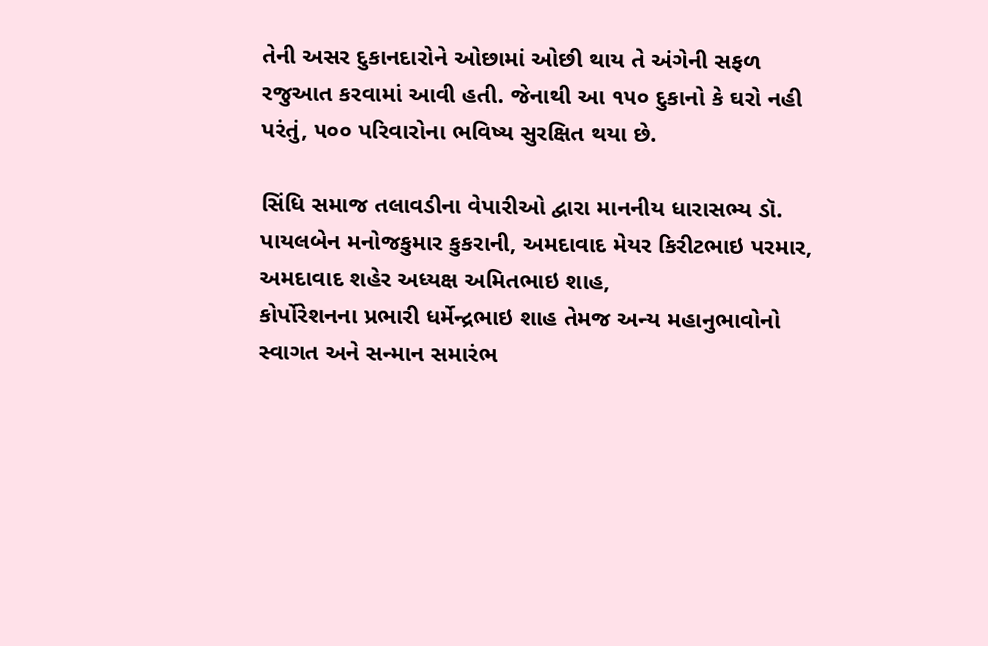તેની અસર દુકાનદારોને ઓછામાં ઓછી થાય તે અંગેની સફળ રજુઆત કરવામાં આવી હતી. જેનાથી આ ૧૫૦ દુકાનો કે ઘરો નહી પરંતું, ૫૦૦ પરિવારોના ભવિષ્ય સુરક્ષિત થયા છે.

સિંધિ સમાજ તલાવડીના વેપારીઓ દ્વારા માનનીય ધારાસભ્ય ડૉ. પાયલબેન મનોજકુમાર કુકરાની, અમદાવાદ મેયર કિરીટભાઇ પરમાર, અમદાવાદ શહેર અધ્યક્ષ અમિતભાઇ શાહ,
કોર્પોરેશનના પ્રભારી ધર્મેન્દ્રભાઇ શાહ તેમજ અન્ય મહાનુભાવોનો સ્વાગત અને સન્‍માન સમારંભ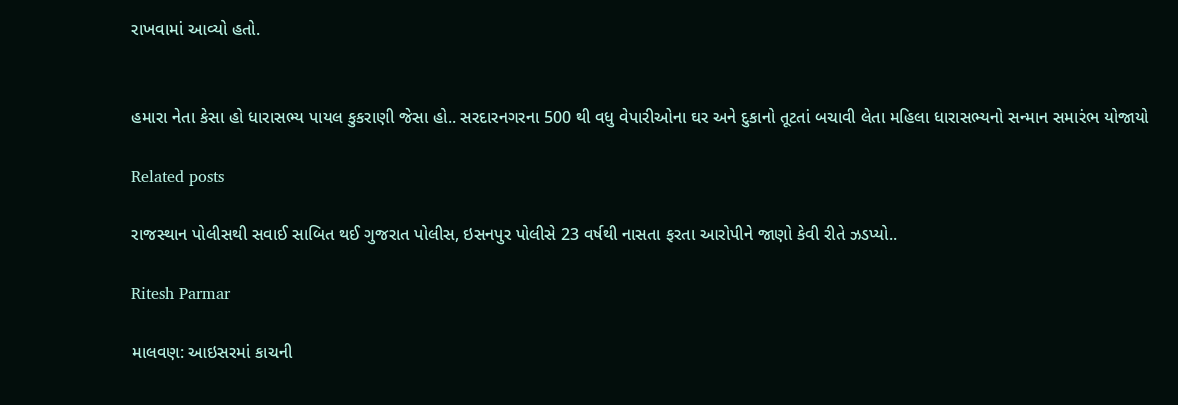રાખવામાં આવ્યો હતો.


હમારા નેતા કેસા હો ધારાસભ્ય પાયલ કુકરાણી જેસા હો.. સરદારનગરના 500 થી વધુ વેપારીઓના ઘર અને દુકાનો તૂટતાં બચાવી લેતા મહિલા ધારાસભ્યનો સન્માન સમારંભ યોજાયો

Related posts

રાજસ્થાન પોલીસથી સવાઈ સાબિત થઈ ગુજરાત પોલીસ, ઇસનપુર પોલીસે 23 વર્ષથી નાસતા ફરતા આરોપીને જાણો કેવી રીતે ઝડપ્યો..

Ritesh Parmar

માલવણ: આઇસરમાં કાચની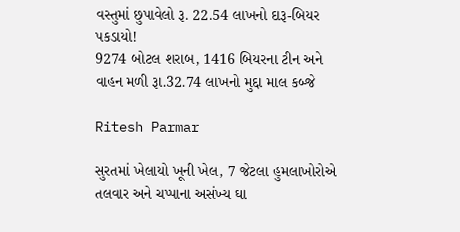વસ્તુમાં છુપાવેલો રૂ. 22.54 લાખનો દારૂ-બિયર પકડાયો!
9274 બોટલ શરાબ, 1416 બિયરના ટીન અને વાહન મળી રૂા.32.74 લાખનો મુદ્દા માલ કબ્જે

Ritesh Parmar

સુરતમાં ખેલાયો ખૂની ખેલ, 7 જેટલા હુમલાખોરોએ તલવાર અને ચપ્પાના અસંખ્ય ઘા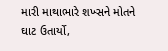મારી માથાભારે શખ્સને મોતને ઘાટ ઉતાર્યો,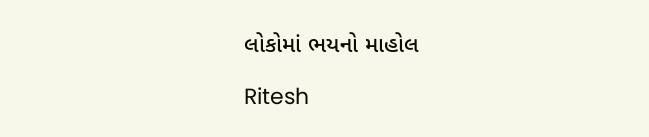લોકોમાં ભયનો માહોલ

Ritesh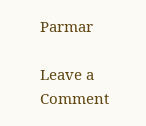Parmar

Leave a Comment